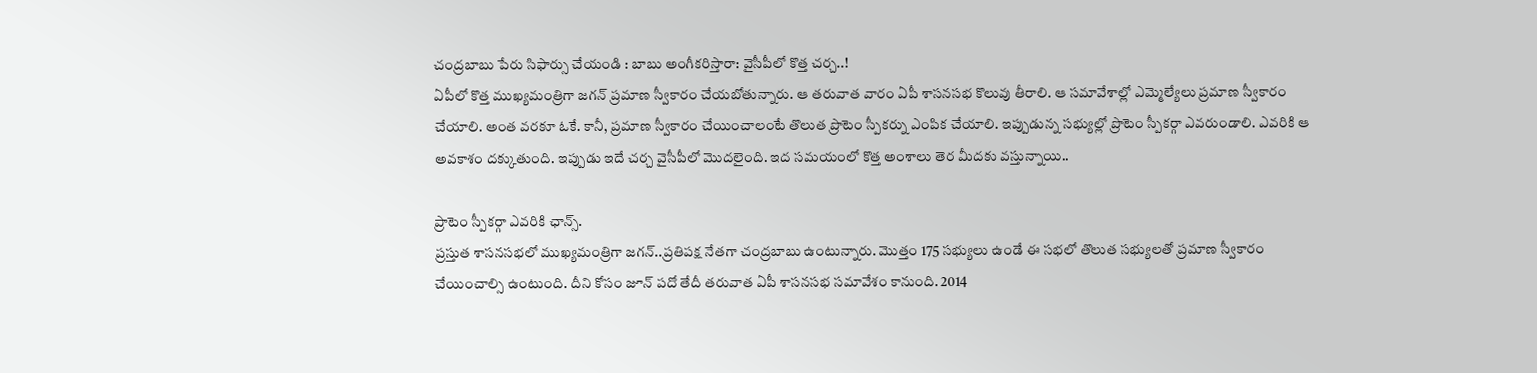చంద్రబాబు పేరు సిఫార్సు చేయండి : బాబు అంగీకరిస్తారా: వైసీపీలో కొత్త చర్చ..!
ఏపీలో కొత్త ముఖ్యమంత్రిగా జగన్ ప్రమాణ స్వీకారం చేయబోతున్నారు. ఆ తరువాత వారం ఏపీ శాసనసభ కొలువు తీరాలి. ఆ సమావేశాల్లో ఎమ్మెల్యేలు ప్రమాణ స్వీకారం చేయాలి. అంత వరకూ ఓకే. కానీ, ప్రమాణ స్వీకారం చేయించాలంటే తొలుత ప్రొటెం స్పీకర్ను ఎంపిక చేయాలి. ఇప్పుడున్న సభ్యుల్లో ప్రొటెం స్పీకర్గా ఎవరుండాలి. ఎవరికి ఆ అవకాశం దక్కుతుంది. ఇప్పుడు ఇదే చర్చ వైసీపీలో మొదలైంది. ఇద సమయంలో కొత్త అంశాలు తెర మీదకు వస్తున్నాయి..

ప్రాటెం స్పీకర్గా ఎవరికి ఛాన్స్.
ప్రస్తుత శాసనసభలో ముఖ్యమంత్రిగా జగన్..ప్రతిపక్ష నేతగా చంద్రబాబు ఉంటున్నారు. మొత్తం 175 సభ్యులు ఉండే ఈ సభలో తొలుత సభ్యులతో ప్రమాణ స్వీకారం చేయించాల్సి ఉంటుంది. దీని కోసం జూన్ పదో తేదీ తరువాత ఏపీ శాసనసభ సమావేశం కానుంది. 2014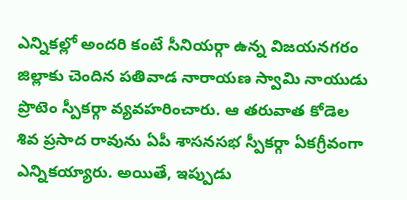ఎన్నికల్లో అందరి కంటే సీనియర్గా ఉన్న విజయనగరం జిల్లాకు చెందిన పతివాడ నారాయణ స్వామి నాయుడు ప్రొటెం స్పీకర్గా వ్యవహరించారు. ఆ తరువాత కోడెల శివ ప్రసాద రావును ఏపీ శాసనసభ స్పీకర్గా ఏకగ్రీవంగా ఎన్నికయ్యారు. అయితే, ఇప్పుడు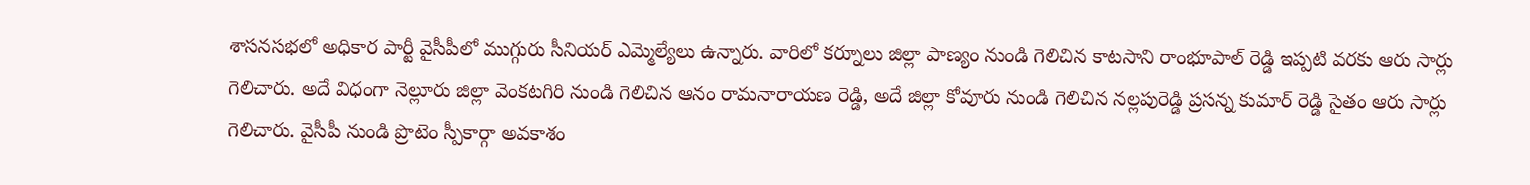శాసనసభలో అధికార పార్టీ వైసీపీలో ముగ్గురు సీనియర్ ఎమ్మెల్యేలు ఉన్నారు. వారిలో కర్నూలు జిల్లా పాణ్యం నుండి గెలిచిన కాటసాని రాంభూపాల్ రెడ్డి ఇప్పటి వరకు ఆరు సార్లు గెలిచారు. అదే విధంగా నెల్లూరు జిల్లా వెంకటగిరి నుండి గెలిచిన ఆనం రామనారాయణ రెడ్డి, అదే జిల్లా కోవూరు నుండి గెలిచిన నల్లపురెడ్డి ప్రసన్న కుమార్ రెడ్డి సైతం ఆరు సార్లు గెలిచారు. వైసీపీ నుండి ప్రొటెం స్పీకార్గా అవకాశం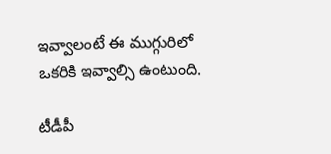ఇవ్వాలంటే ఈ ముగ్గురిలో ఒకరికి ఇవ్వాల్సి ఉంటుంది.

టీడీపీ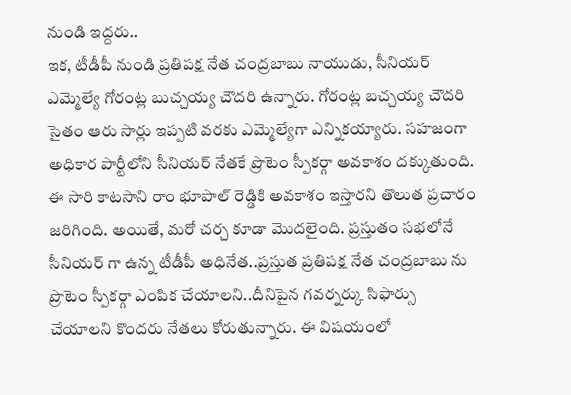నుండి ఇద్దరు..
ఇక, టీడీపీ నుండి ప్రతిపక్ష నేత చంద్రబాబు నాయుడు, సీనియర్ ఎమ్మెల్యే గోరంట్ల బుచ్చయ్య చౌదరి ఉన్నారు. గోరంట్ల బచ్చయ్య చౌదరి సైతం ఆరు సార్లు ఇప్పటి వరకు ఎమ్మెల్యేగా ఎన్నికయ్యారు. సహజంగా అధికార పార్టీలోని సీనియర్ నేతకే ప్రొటెం స్పీకర్గా అవకాశం దక్కుతుంది. ఈ సారి కాటసాని రాం భూపాల్ రెడ్డికి అవకాశం ఇస్తారని తొలుత ప్రచారం జరిగింది. అయితే, మరో చర్చ కూడా మొదలైంది. ప్రస్తుతం సభలోనే సీనియర్ గా ఉన్న టీడీపీ అధినేత..ప్రస్తుత ప్రతిపక్ష నేత చంద్రబాబు ను ప్రొటెం స్పీకర్గా ఎంపిక చేయాలని..దీనిపైన గవర్నర్కు సిఫార్సు చేయాలని కొందరు నేతలు కోరుతున్నారు. ఈ విషయంలో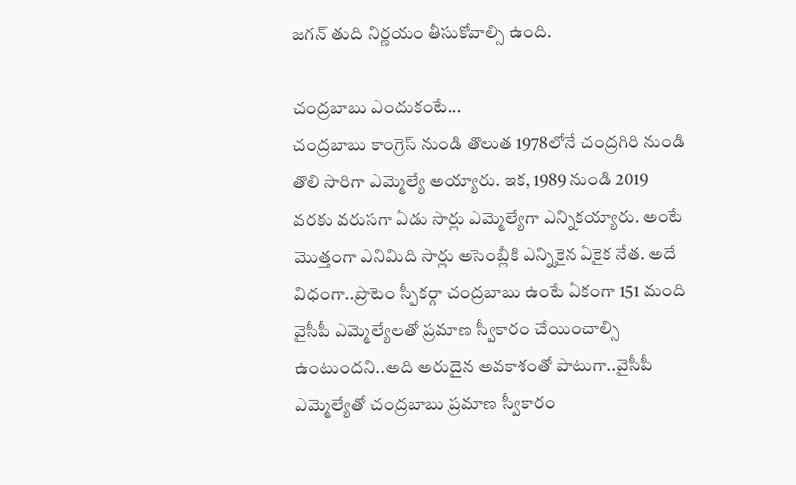జగన్ తుది నిర్ణయం తీసుకోవాల్సి ఉంది.

చంద్రబాబు ఎందుకంటే...
చంద్రబాబు కాంగ్రెస్ నుండి తొలుత 1978లోనే చంద్రగిరి నుండి తొలి సారిగా ఎమ్మెల్యే అయ్యారు. ఇక, 1989 నుండి 2019 వరకు వరుసగా ఏడు సార్లు ఎమ్మెల్యేగా ఎన్నికయ్యారు. అంటే మొత్తంగా ఎనిమిది సార్లు అసెంబ్లీకి ఎన్నికైన ఏకైక నేత. అదే విధంగా..ప్రొటెం స్పీకర్గా చంద్రబాబు ఉంటే ఏకంగా 151 మంది వైసీపీ ఎమ్మెల్యేలతో ప్రమాణ స్వీకారం చేయించాల్సి ఉంటుందని..అది అరుదైన అవకాశంతో పాటుగా..వైసీపీ ఎమ్మెల్యేతో చంద్రబాబు ప్రమాణ స్వీకారం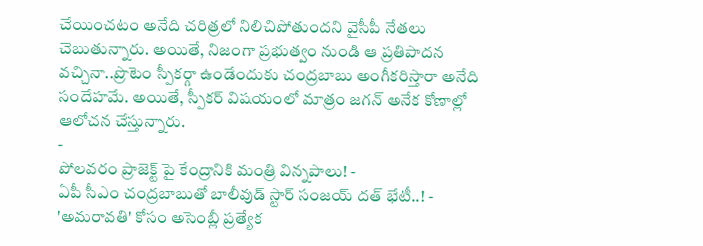చేయించటం అనేది చరిత్రలో నిలిచిపోతుందని వైసీపీ నేతలు చెబుతున్నారు. అయితే, నిజంగా ప్రభుత్వం నుండి ఆ ప్రతిపాదన వచ్చినా..ప్రొటెం స్పీకర్గా ఉండేందుకు చంద్రబాబు అంగీకరిస్తారా అనేది సందేహమే. అయితే, స్పీకర్ విషయంలో మాత్రం జగన్ అనేక కోణాల్లో ఆలోచన చేస్తున్నారు.
-
పోలవరం ప్రాజెక్ట్ పై కేంద్రానికి మంత్రి విన్నపాలు! -
ఏపీ సీఎం చంద్రబాబుతో బాలీవుడ్ స్టార్ సంజయ్ దత్ భేటీ..! -
'అమరావతి' కోసం అసెంబ్లీ ప్రత్యేక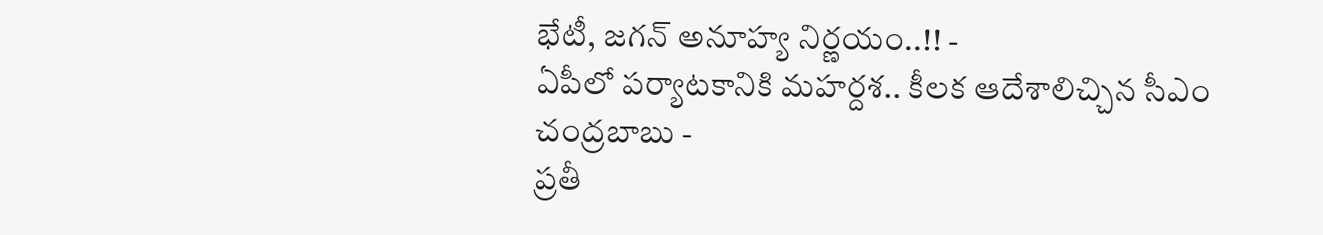భేటీ, జగన్ అనూహ్య నిర్ణయం..!! -
ఏపీలో పర్యాటకానికి మహర్దశ.. కీలక ఆదేశాలిచ్చిన సీఎం చంద్రబాబు -
ప్రతీ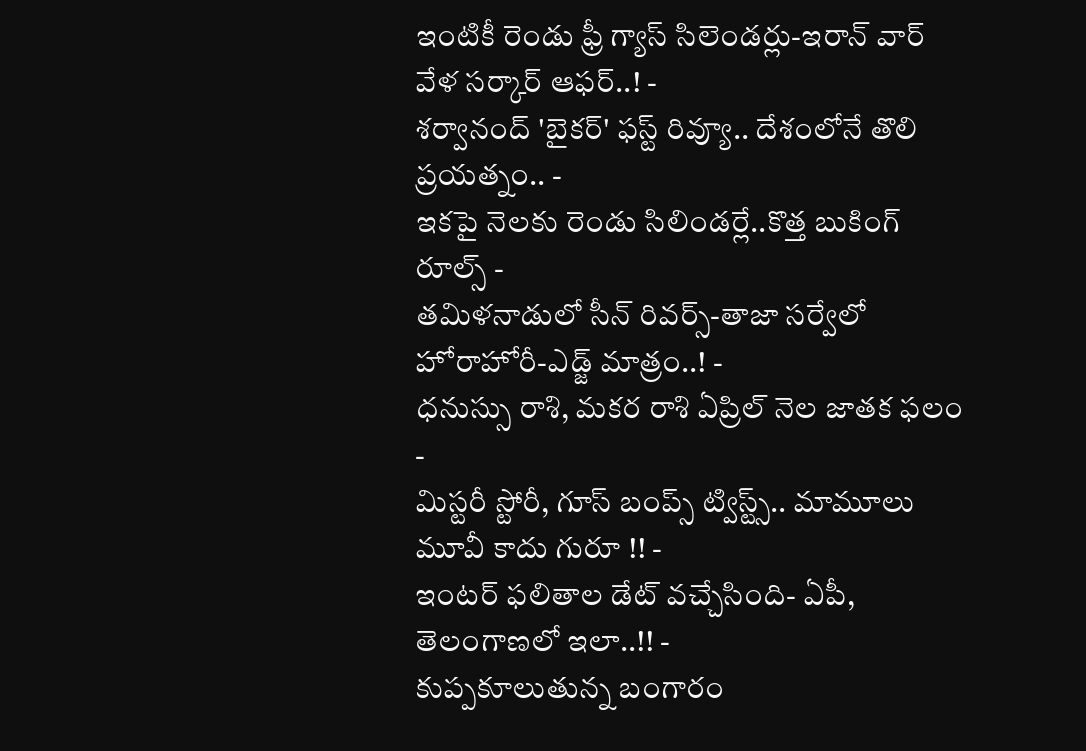ఇంటికీ రెండు ఫ్రీ గ్యాస్ సిలెండర్లు-ఇరాన్ వార్ వేళ సర్కార్ ఆఫర్..! -
శర్వానంద్ 'బైకర్' ఫస్ట్ రివ్యూ.. దేశంలోనే తొలి ప్రయత్నం.. -
ఇకపై నెలకు రెండు సిలిండర్లే..కొత్త బుకింగ్ రూల్స్ -
తమిళనాడులో సీన్ రివర్స్-తాజా సర్వేలో హోరాహోరీ-ఎడ్జ్ మాత్రం..! -
ధనుస్సు రాశి, మకర రాశి ఏప్రిల్ నెల జాతక ఫలం -
మిస్టరీ స్టోరీ, గూస్ బంప్స్ ట్విస్ట్స్.. మామూలు మూవీ కాదు గురూ !! -
ఇంటర్ ఫలితాల డేట్ వచ్చేసింది- ఏపీ, తెలంగాణలో ఇలా..!! -
కుప్పకూలుతున్న బంగారం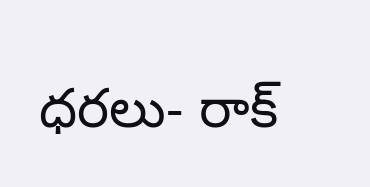ధరలు- రాక్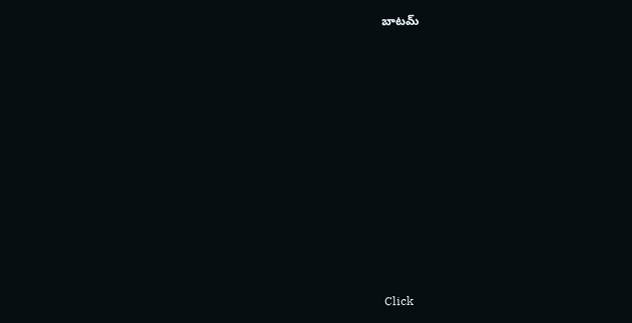బాటమ్












Click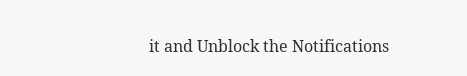it and Unblock the Notifications